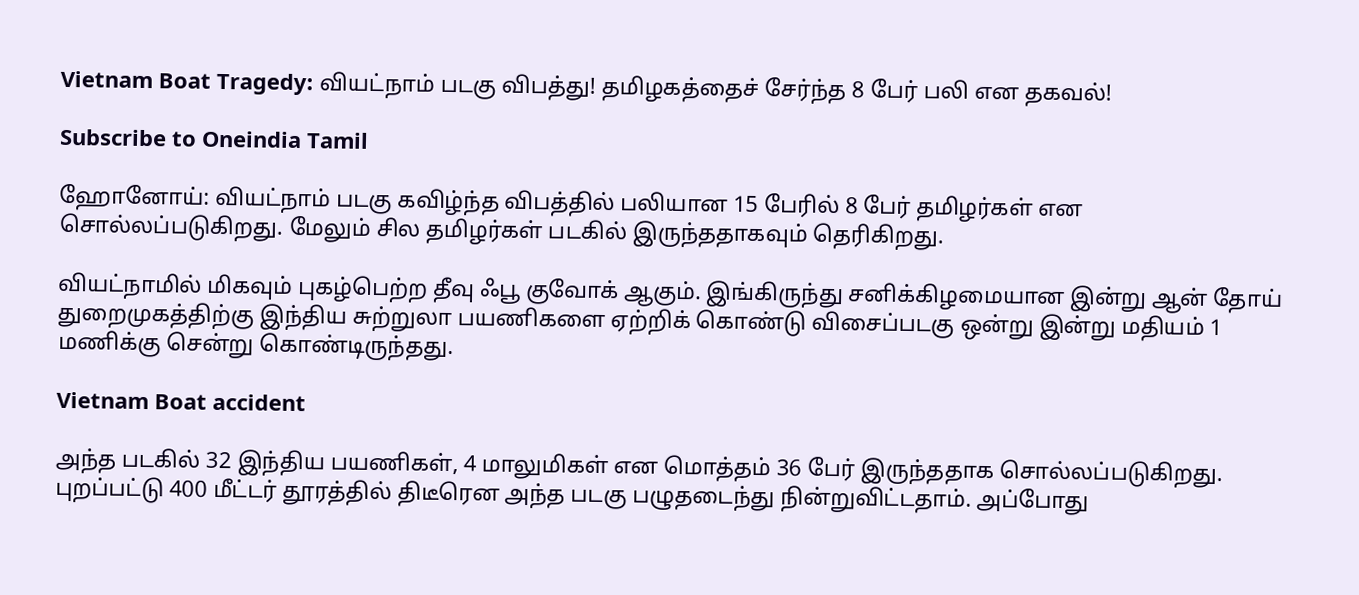Vietnam Boat Tragedy: வியட்நாம் படகு விபத்து! தமிழகத்தைச் சேர்ந்த 8 பேர் பலி என தகவல்!

Subscribe to Oneindia Tamil

ஹோனோய்: வியட்நாம் படகு கவிழ்ந்த விபத்தில் பலியான 15 பேரில் 8 பேர் தமிழர்கள் என சொல்லப்படுகிறது. மேலும் சில தமிழர்கள் படகில் இருந்ததாகவும் தெரிகிறது.

வியட்நாமில் மிகவும் புகழ்பெற்ற தீவு ஃபூ குவோக் ஆகும். இங்கிருந்து சனிக்கிழமையான இன்று ஆன் தோய் துறைமுகத்திற்கு இந்திய சுற்றுலா பயணிகளை ஏற்றிக் கொண்டு விசைப்படகு ஒன்று இன்று மதியம் 1 மணிக்கு சென்று கொண்டிருந்தது.

Vietnam Boat accident

அந்த படகில் 32 இந்திய பயணிகள், 4 மாலுமிகள் என மொத்தம் 36 பேர் இருந்ததாக சொல்லப்படுகிறது. புறப்பட்டு 400 மீட்டர் தூரத்தில் திடீரென அந்த படகு பழுதடைந்து நின்றுவிட்டதாம். அப்போது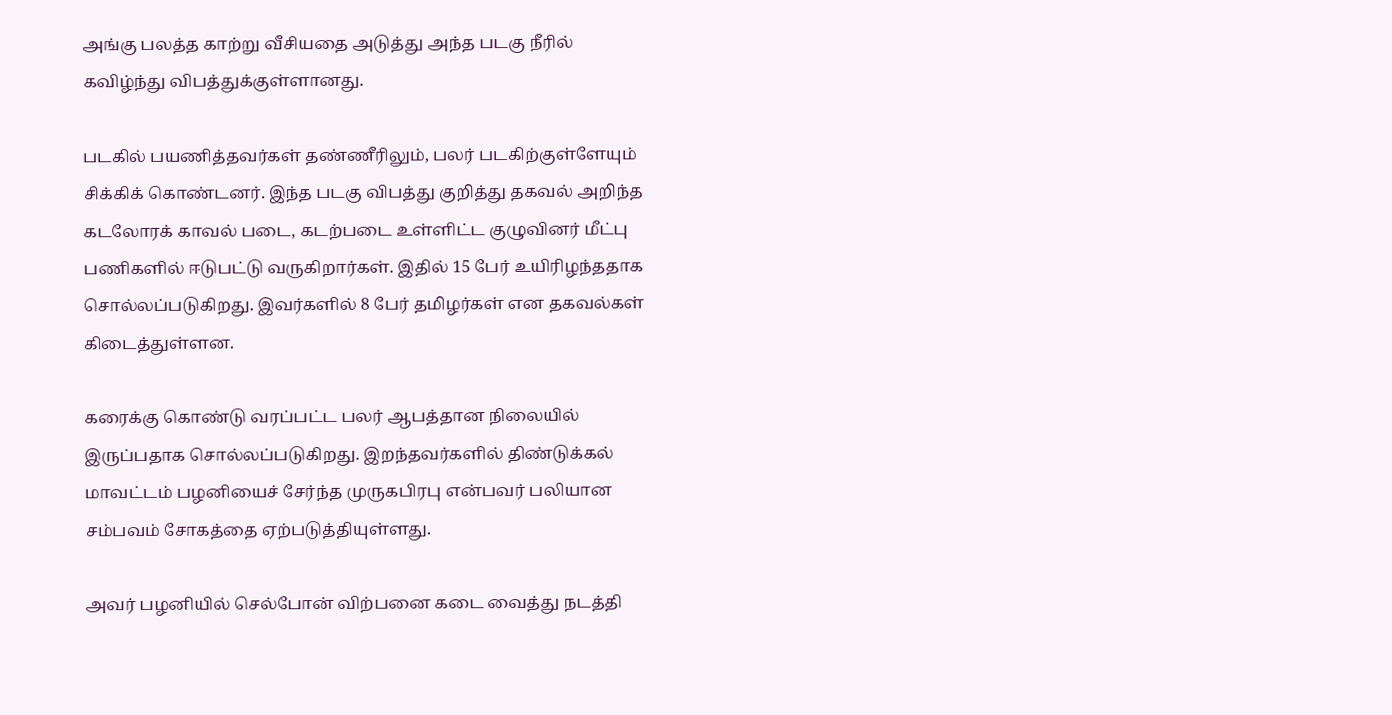அங்கு பலத்த காற்று வீசியதை அடுத்து அந்த படகு நீரில் கவிழ்ந்து விபத்துக்குள்ளானது.

படகில் பயணித்தவர்கள் தண்ணீரிலும், பலர் படகிற்குள்ளேயும் சிக்கிக் கொண்டனர். இந்த படகு விபத்து குறித்து தகவல் அறிந்த கடலோரக் காவல் படை, கடற்படை உள்ளிட்ட குழுவினர் மீட்பு பணிகளில் ஈடுபட்டு வருகிறார்கள். இதில் 15 பேர் உயிரிழந்ததாக சொல்லப்படுகிறது. இவர்களில் 8 பேர் தமிழர்கள் என தகவல்கள் கிடைத்துள்ளன.

கரைக்கு கொண்டு வரப்பட்ட பலர் ஆபத்தான நிலையில் இருப்பதாக சொல்லப்படுகிறது. இறந்தவர்களில் திண்டுக்கல் மாவட்டம் பழனியைச் சேர்ந்த முருகபிரபு என்பவர் பலியான சம்பவம் சோகத்தை ஏற்படுத்தியுள்ளது.

அவர் பழனியில் செல்போன் விற்பனை கடை வைத்து நடத்தி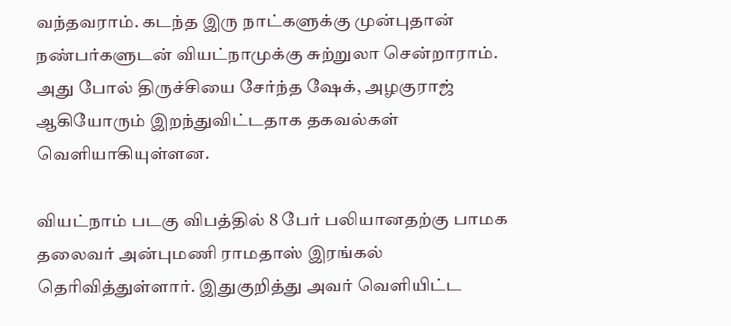வந்தவராம். கடந்த இரு நாட்களுக்கு முன்புதான் நண்பர்களுடன் வியட்நாமுக்கு சுற்றுலா சென்றாராம். அது போல் திருச்சியை சேர்ந்த ஷேக், அழகுராஜ் ஆகியோரும் இறந்துவிட்டதாக தகவல்கள் வெளியாகியுள்ளன.

வியட்நாம் படகு விபத்தில் 8 பேர் பலியானதற்கு பாமக தலைவர் அன்புமணி ராமதாஸ் இரங்கல் தெரிவித்துள்ளார். இதுகுறித்து அவர் வெளியிட்ட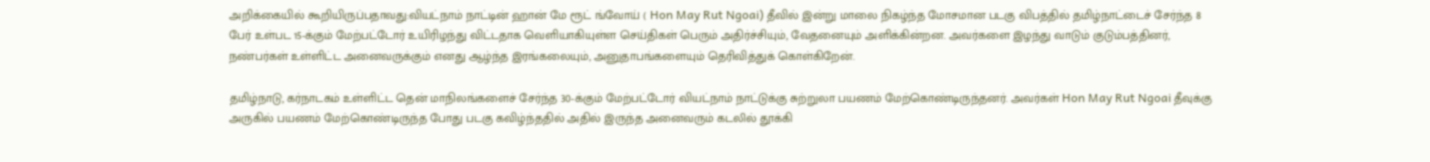அறிக்கையில் கூறியிருப்பதாவது:வியட்நாம் நாட்டின் ஹான் மே ரூட் ங்வோய் ( Hon May Rut Ngoai) தீவில் இன்று மாலை நிகழ்ந்த மோசமான படகு விபத்தில் தமிழ்நாட்டைச் சேர்ந்த 8 பேர் உள்பட 15-க்கும் மேற்பட்டோர் உயிரிழந்து விட்டதாக வெளியாகியுள்ள செய்திகள் பெரும் அதிர்ச்சியும், வேதனையும் அளிக்கின்றன. அவர்களை இழந்து வாடும் குடும்பத்தினர், நண்பர்கள் உள்ளிட்ட அனைவருக்கும் எனது ஆழ்ந்த இரங்கலையும், அனுதாபங்களையும் தெரிவித்துக் கொள்கிறேன்.

தமிழ்நாடு, கர்நாடகம் உள்ளிட்ட தென் மாநிலங்களைச் சேர்ந்த 30-க்கும் மேற்பட்டோர் வியட்நாம் நாட்டுக்கு சுற்றுலா பயணம் மேற்கொண்டிருந்தனர். அவர்கள் Hon May Rut Ngoai தீவுக்கு அருகில் பயணம் மேற்கொண்டிருந்த போது படகு கவிழ்ந்ததில் அதில் இருந்த அனைவரும் கடலில் தூக்கி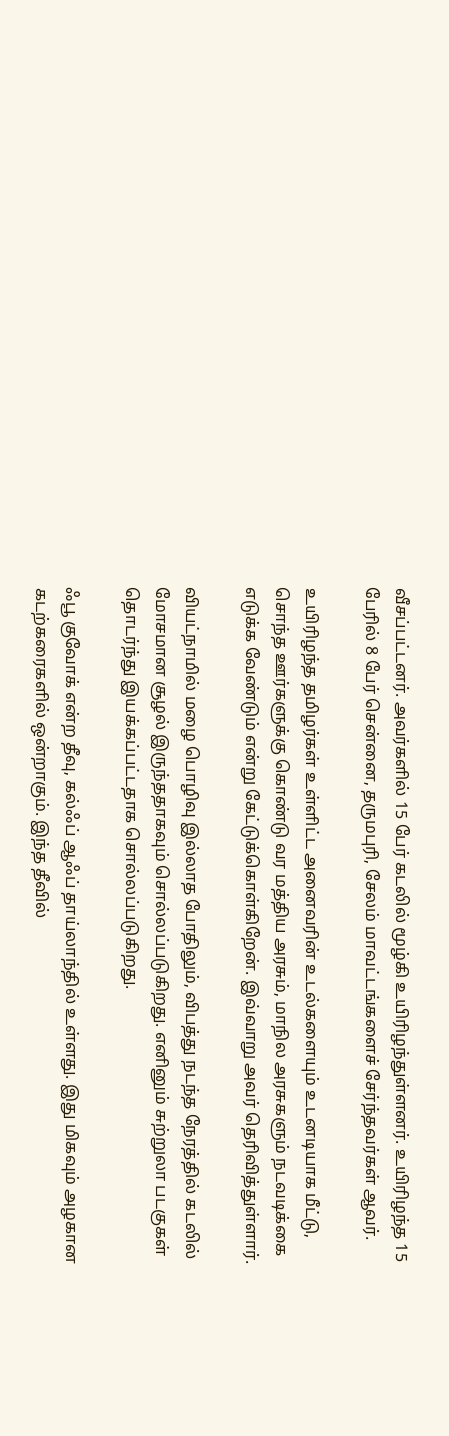வீசப்பட்டனர். அவர்களில் 15 பேர் கடலில் மூழ்கி உயிரிழந்துள்ளனர். உயிரிழந்த 15 பேரில் 8 பேர் சென்னை, தருமபுரி, சேலம் மாவட்டங்களைச் சேர்ந்தவர்கள் ஆவர்.

உயிரிழந்த தமிழர்கள் உள்ளிட்ட அனைவரின் உடல்களையும் உடனடியாக மீட்டு, சொந்த ஊர்களுக்கு கொண்டு வர மத்திய அரசும், மாநில அரசுகளும் நடவடிக்கை எடுக்க வேண்டும் என்று கேட்டுக்கொள்கிறேன். இவ்வாறு அவர் தெரிவித்துள்ளார்.

வியட்நாமில் மழை பொழிவு இல்லாத போதிலும், விபத்து நடந்த நேரத்தில் கடலில் மோசமான சூழல் இருந்ததாகவும் சொல்லப்படுகிறது. எனினும் சுற்றுலா படகுகள் தொடர்ந்து இயக்கப்பட்டதாக சொல்லப்படுகிறது.

ஃபூ குவோக் என்ற தீவு, கல்ஃப் ஆஃப் தாய்லாந்தில் உள்ளது. இது மிகவும் அழகான கடற்கரைகளில் ஒன்றாகும். இந்த தீவில்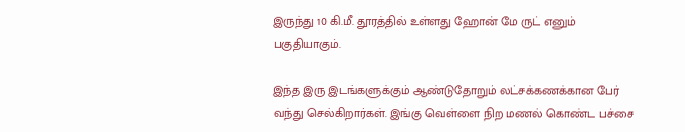இருந்து 10 கி.மீ. தூரத்தில் உள்ளது ஹோன் மே ருட் எனும் பகுதியாகும்.

இந்த இரு இடங்களுக்கும் ஆண்டுதோறும் லட்சக்கணக்கான பேர் வந்து செல்கிறார்கள். இங்கு வெள்ளை நிற மணல் கொண்ட பச்சை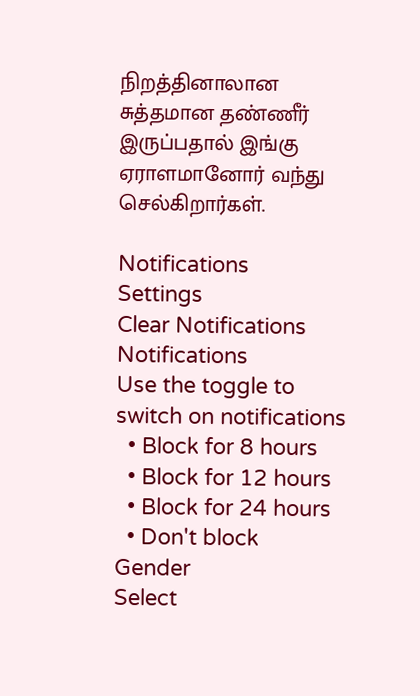நிறத்தினாலான சுத்தமான தண்ணீர் இருப்பதால் இங்கு ஏராளமானோர் வந்து செல்கிறார்கள்.

Notifications
Settings
Clear Notifications
Notifications
Use the toggle to switch on notifications
  • Block for 8 hours
  • Block for 12 hours
  • Block for 24 hours
  • Don't block
Gender
Select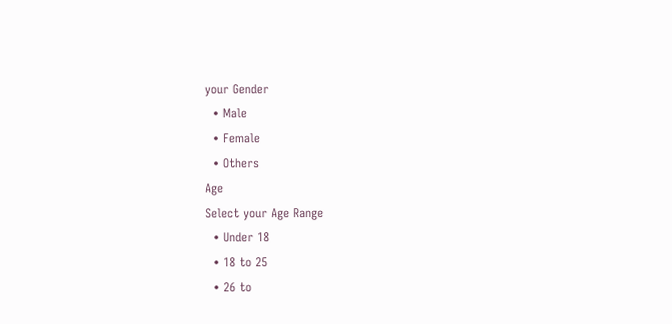your Gender
  • Male
  • Female
  • Others
Age
Select your Age Range
  • Under 18
  • 18 to 25
  • 26 to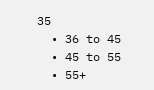35
  • 36 to 45
  • 45 to 55
  • 55+